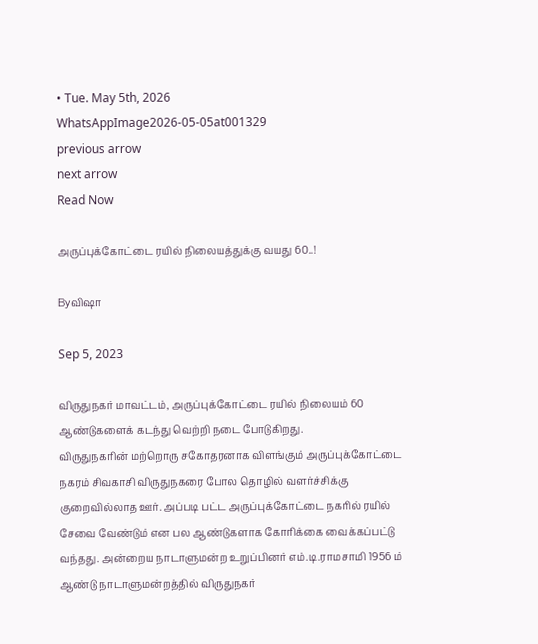• Tue. May 5th, 2026
WhatsAppImage2026-05-05at001329
previous arrow
next arrow
Read Now

அருப்புக்கோட்டை ரயில் நிலையத்துக்கு வயது 60..!

Byவிஷா

Sep 5, 2023

விருதுநகர் மாவட்டம், அருப்புக்கோட்டை ரயில் நிலையம் 60 ஆண்டுகளைக் கடந்து வெற்றி நடை போடுகிறது.
விருதுநகரின் மற்றொரு சகோதரனாக விளங்கும் அருப்புக்கோட்டை நகரம் சிவகாசி விருதுநகரை போல தொழில் வளர்ச்சிக்கு குறைவில்லாத ஊர். அப்படி பட்ட அருப்புக்கோட்டை நகரில் ரயில் சேவை வேண்டும் என பல ஆண்டுகளாக கோரிக்கை வைக்கப்பட்டு வந்தது. அன்றைய நாடாளுமன்ற உறுப்பினர் எம்.டி.ராமசாமி 1956 ம் ஆண்டு நாடாளுமன்றத்தில் விருதுநகர்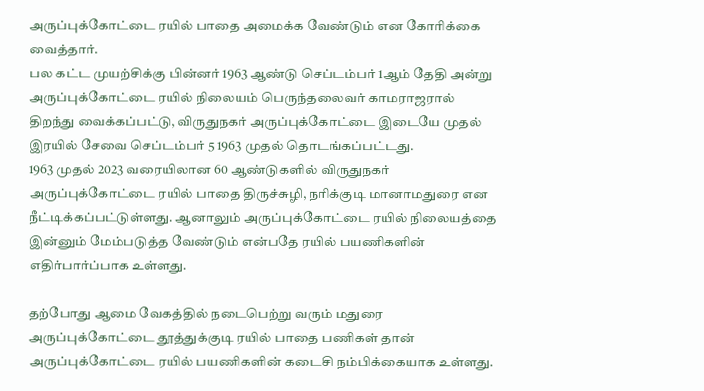அருப்புக்கோட்டை ரயில் பாதை அமைக்க வேண்டும் என கோரிக்கை வைத்தார்.
பல கட்ட முயற்சிக்கு பின்னர் 1963 ஆண்டு செப்டம்பர் 1ஆம் தேதி அன்று அருப்புக்கோட்டை ரயில் நிலையம் பெருந்தலைவர் காமராஜரால் திறந்து வைக்கப்பட்டு, விருதுநகர் அருப்புக்கோட்டை இடையே முதல் இரயில் சேவை செப்டம்பர் 5 1963 முதல் தொடங்கப்பட்டது.
1963 முதல் 2023 வரையிலான 60 ஆண்டுகளில் விருதுநகர் அருப்புக்கோட்டை ரயில் பாதை திருச்சுழி, நரிக்குடி மானாமதுரை என நீட்டிக்கப்பட்டுள்ளது. ஆனாலும் அருப்புக்கோட்டை ரயில் நிலையத்தை இன்னும் மேம்படுத்த வேண்டும் என்பதே ரயில் பயணிகளின் எதிர்பார்ப்பாக உள்ளது.

தற்போது ஆமை வேகத்தில் நடைபெற்று வரும் மதுரை அருப்புக்கோட்டை தூத்துக்குடி ரயில் பாதை பணிகள் தான் அருப்புக்கோட்டை ரயில் பயணிகளின் கடைசி நம்பிக்கையாக உள்ளது.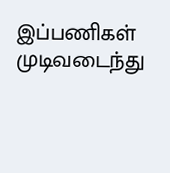இப்பணிகள் முடிவடைந்து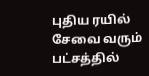புதிய ரயில் சேவை வரும் பட்சத்தில்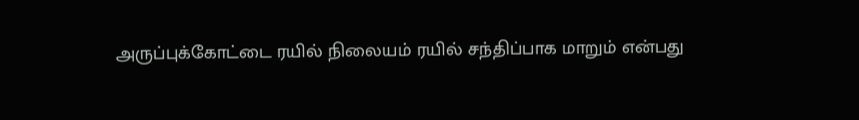அருப்புக்கோட்டை ரயில் நிலையம் ரயில் சந்திப்பாக மாறும் என்பது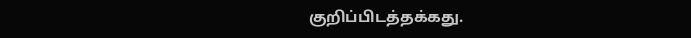குறிப்பிடத்தக்கது.